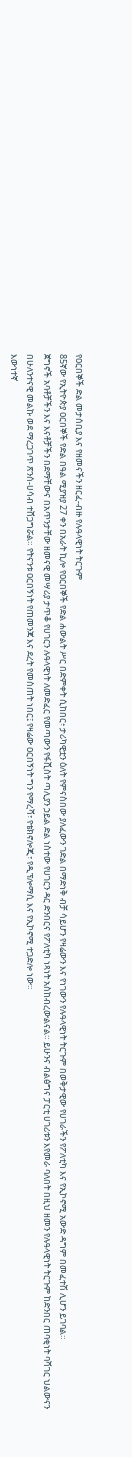የዐርበኞች ድል መታሰቢያ እና የዘመናችን ዘርፈ-ብዙ የሉዓላዊነት ትርጉም
85ኛው የኢትዮጵያ ዐርበኞች የድል በዓል ሚያዝያ 27 ቀን በአራት ኪሎ የዐርበኞች የድል ሐውልት ሥር በድምቀት ሲከበር፥ ታሪካዊቷን ዕለት የምናስበው ያለፈውን ገድል በማድነቅ ብቻ ሳይሆን የዛሬውን እና የነገውን የሉዓላዊነት ትርጉም በወቅታዊው የሀገራችን የፖለቲካ እና የኢኮኖሚ አውድ ዳግም በመፈተሽ ሊሆን ይገባል።
ጀግኖች አባቶቻችን እና እናቶቻችን በደማቸውና በአጥንታቸው ዘመናዊ መሣሪያ ታጥቆ የሀገርን ሉዓላዊነት ለመድፈር የመጣውን የፋሺስት ጣሊያን ኃይል ድል ነስተው የሀገርን ዳር ድንበርና የፖለቲካ ነጻነት አስከብረውልናል። ይሁንና ብልፅግና ፓርቲ ሀገሪቱን እየመራ ባለበት በዚህ ዘመን የሉዓላዊነት ትርጉም ከድንበር ጠባቂነት ባሻገር ህልውናን በሁለንተናዊ መልኩ ወደ ማረጋገጥ ጽንሰ-ሀሳብ ተሸጋግሯል። የትናንቱ ዐርበኝነት የጠመንጃ እና ደረት የመስጠት ነበር፤ የዛሬው ዐርበኝነት ግን የማረሻ፣ የቴክኖሎጂ፣ የዲፕሎማሲ እና የኢኮኖሚ ተጋድሎ ነው።
እውነተኛ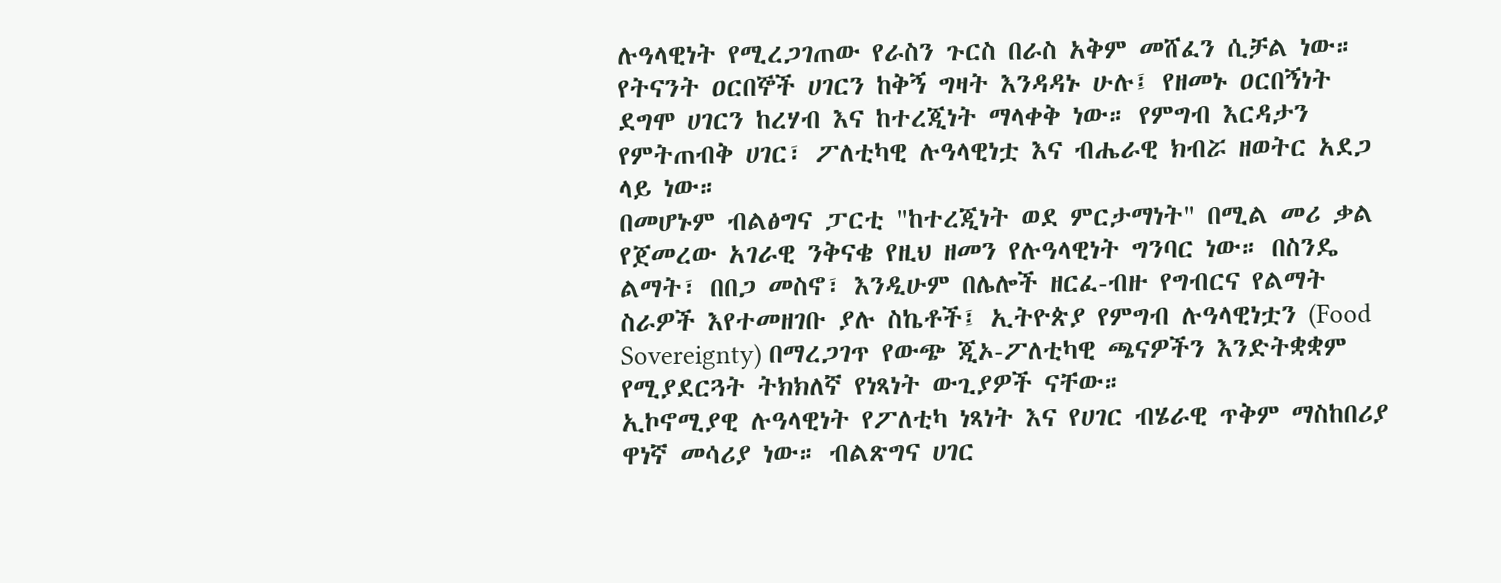ሉዓላዊነት የሚረጋገጠው የራስን ጉርስ በራስ አቅም መሸፈን ሲቻል ነው። የትናንት ዐርበኞች ሀገርን ከቅኝ ግዛት እንዳዳኑ ሁሉ፤ የዘመኑ ዐርበኝነት ደግሞ ሀገርን ከረሃብ እና ከተረጂነት ማላቀቅ ነው። የምግብ እርዳታን የምትጠብቅ ሀገር፣ ፖለቲካዊ ሉዓላዊነቷ እና ብሔራዊ ክብሯ ዘወትር አደጋ ላይ ነው።
በመሆኑም ብልፅግና ፓርቲ "ከተረጂነት ወደ ምርታማነት" በሚል መሪ ቃል የጀመረው አገራዊ ንቅናቄ የዚህ ዘመን የሉዓላዊነት ግንባር ነው። በስንዴ ልማት፣ በበጋ መስኖ፣ እንዲሁም በሌሎች ዘርፈ-ብዙ የግብርና የልማት ስራዎች እየተመዘገቡ ያሉ ስኬቶች፤ ኢትዮጵያ የምግብ ሉዓላዊነቷን (Food Sovereignty) በማረጋገጥ የውጭ ጂኦ-ፖለቲካዊ ጫናዎችን እንድትቋቋም የሚያደርጓት ትክክለኛ የነጻነት ውጊያዎች ናቸው።
ኢኮኖሚያዊ ሉዓላዊነት የፖለቲካ ነጻነት እና የሀገር ብሄራዊ ጥቅም ማስከበሪያ ዋነኛ መሳሪያ ነው። ብልጽግና ሀገር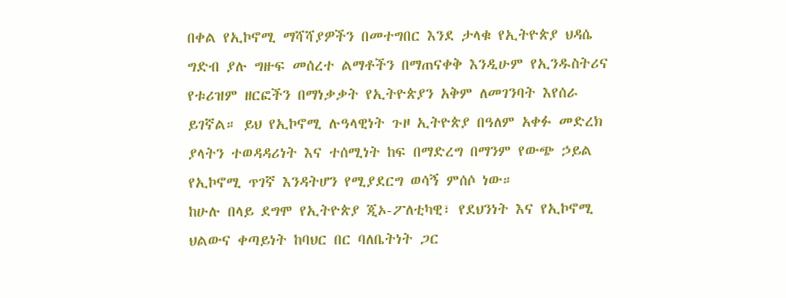በቀል የኢኮኖሚ ማሻሻያዎችን በመተግበር እንደ ታላቁ የኢትዮጵያ ህዳሴ ግድብ ያሉ ግዙፍ መሰረተ ልማቶችን በማጠናቀቅ እንዲሁም የኢንዱስትሪና የቱሪዝም ዘርፎችን በማነቃቃት የኢትዮጵያን አቅም ለመገንባት እየሰራ ይገኛል። ይህ የኢኮኖሚ ሉዓላዊነት ጉዞ ኢትዮጵያ በዓለም አቀፉ መድረክ ያላትን ተወዳዳሪነት እና ተሰሚነት ከፍ በማድረግ በማንም የውጭ ኃይል የኢኮኖሚ ጥገኛ እንዳትሆን የሚያደርግ ወሳኝ ምሰሶ ነው።
ከሁሉ በላይ ደግሞ የኢትዮጵያ ጂኦ-ፖለቲካዊ፣ የደህንነት እና የኢኮኖሚ ህልውና ቀጣይነት ከባህር በር ባለቤትነት ጋር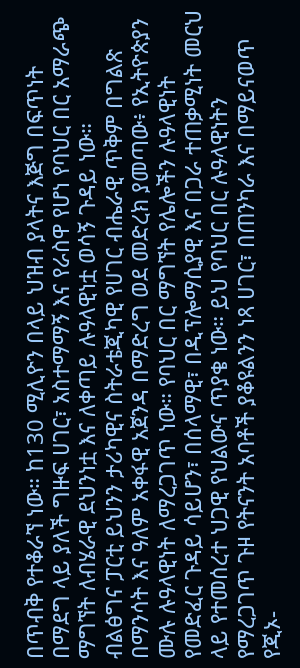በጥብቅ የተቆራኘ ነው። ከ130 ሚሊዮን በላይ ህዝብ ያላትና እጅግ በፍጥነት በማደግ ላይ ያለች ግዙፍ ሀገር፣ አስተማማኝ እና የራስዋ የሆነ የባህር በር አማራጭ ማግኘት ለብሄራዊ ደህንነቷ እና ለቀጣይ ሉዓላዊነቷ ወሳኝ ጉዳይ ነው።
ብልፅግና ፓርቲ ይህንን ታሪካዊና ስትራቴጂካዊ የሀገር ብሔራዊ ጥቅም በግልጽ በማንሳት እና ዓለም አቀፋዊ አጀንዳ በማድረግ ወደ መድረክ ያመጣው፥ የኢትዮጵያን ሙሉ ሉዓላዊነት ለማረጋገጥ ነው። የባህር በር ማግኘት የሌሎችን ሉዓላዊነት የመድፈር ጉዳይ ሳይሆን፣ በሰላማዊ፣ በዲፕሎማሲያዊ እና በጋራ ተጠቃሚነት መርህ ላይ የተመሰረተ ህጋዊ የህልውና ጥያቄ ነው። ይህ የባህር በር ሉዓላዊነትን የማረጋገጥ ጉዞ የትናንት አባቶች ያቆዩልንን ነጻ ሀገር፣ በጠንካራ እና በማይናወጥ የጂኦ-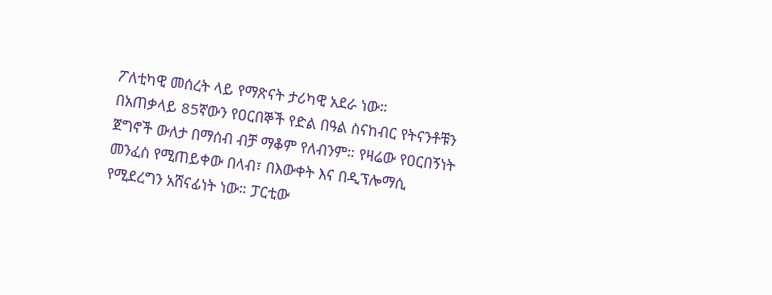ፖለቲካዊ መሰረት ላይ የማጽናት ታሪካዊ አደራ ነው።
በአጠቃላይ 85ኛውን የዐርበኞች የድል በዓል ስናከብር የትናንቶቹን ጀግኖች ውለታ በማሰብ ብቻ ማቆም የለብንም። የዛሬው የዐርበኝነት መንፈስ የሚጠይቀው በላብ፣ በእውቀት እና በዲፕሎማሲ የሚደረግን አሸናፊነት ነው። ፓርቲው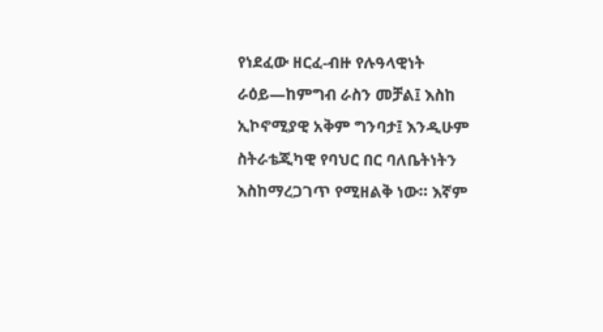የነደፈው ዘርፈ-ብዙ የሉዓላዊነት ራዕይ—ከምግብ ራስን መቻል፤ እስከ ኢኮኖሚያዊ አቅም ግንባታ፤ እንዲሁም ስትራቴጂካዊ የባህር በር ባለቤትነትን እስከማረጋገጥ የሚዘልቅ ነው። እኛም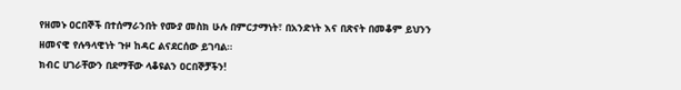የዘመኑ ዐርበኞች በተሰማራንበት የሙያ መስክ ሁሉ በምርታማነት፣ በአንድነት እና በጽናት በመቆም ይህንን ዘመናዊ የሉዓላዊነት ጉዞ ከዳር ልናደርሰው ይገባል።
ክብር ሀገራቸውን በደማቸው ላቆዩልን ዐርበኞቻችን!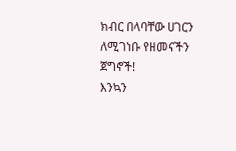ክብር በላባቸው ሀገርን ለሚገነቡ የዘመናችን ጀግኖች!
እንኳን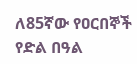ለ85ኛው የዐርበኞች የድል በዓል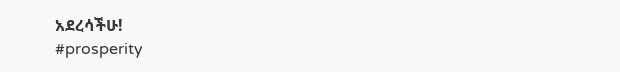አደረሳችሁ!
#prosperity